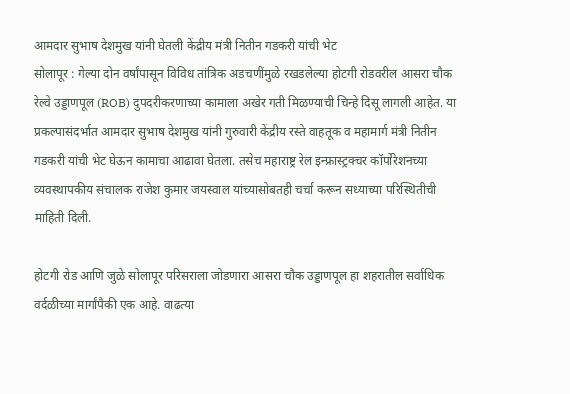आमदार सुभाष देशमुख यांनी घेतली केंद्रीय मंत्री नितीन गडकरी यांची भेट
सोलापूर : गेल्या दोन वर्षांपासून विविध तांत्रिक अडचणींमुळे रखडलेल्या होटगी रोडवरील आसरा चौक रेल्वे उड्डाणपूल (ROB) दुपदरीकरणाच्या कामाला अखेर गती मिळण्याची चिन्हे दिसू लागली आहेत. या प्रकल्पासंदर्भात आमदार सुभाष देशमुख यांनी गुरुवारी केंद्रीय रस्ते वाहतूक व महामार्ग मंत्री नितीन गडकरी यांची भेट घेऊन कामाचा आढावा घेतला. तसेच महाराष्ट्र रेल इन्फ्रास्ट्रक्चर कॉर्पोरेशनच्या व्यवस्थापकीय संचालक राजेश कुमार जयस्वाल यांच्यासोबतही चर्चा करून सध्याच्या परिस्थितीची माहिती दिली.

होटगी रोड आणि जुळे सोलापूर परिसराला जोडणारा आसरा चौक उड्डाणपूल हा शहरातील सर्वाधिक वर्दळीच्या मार्गांपैकी एक आहे. वाढत्या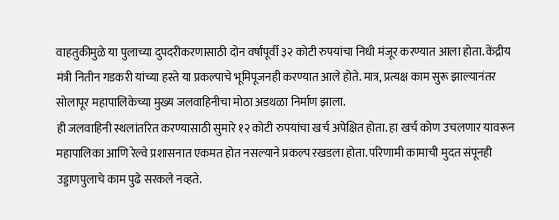वाहतुकीमुळे या पुलाच्या दुपदरीकरणासाठी दोन वर्षांपूर्वी ३२ कोटी रुपयांचा निधी मंजूर करण्यात आला होता. केंद्रीय मंत्री नितीन गडकरी यांच्या हस्ते या प्रकल्पाचे भूमिपूजनही करण्यात आले होते. मात्र, प्रत्यक्ष काम सुरू झाल्यानंतर सोलापूर महापालिकेच्या मुख्य जलवाहिनीचा मोठा अडथळा निर्माण झाला.
ही जलवाहिनी स्थलांतरित करण्यासाठी सुमारे १२ कोटी रुपयांचा खर्च अपेक्षित होता. हा खर्च कोण उचलणार यावरून महापालिका आणि रेल्वे प्रशासनात एकमत होत नसल्याने प्रकल्प रखडला होता. परिणामी कामाची मुदत संपूनही उड्डाणपुलाचे काम पुढे सरकले नव्हते.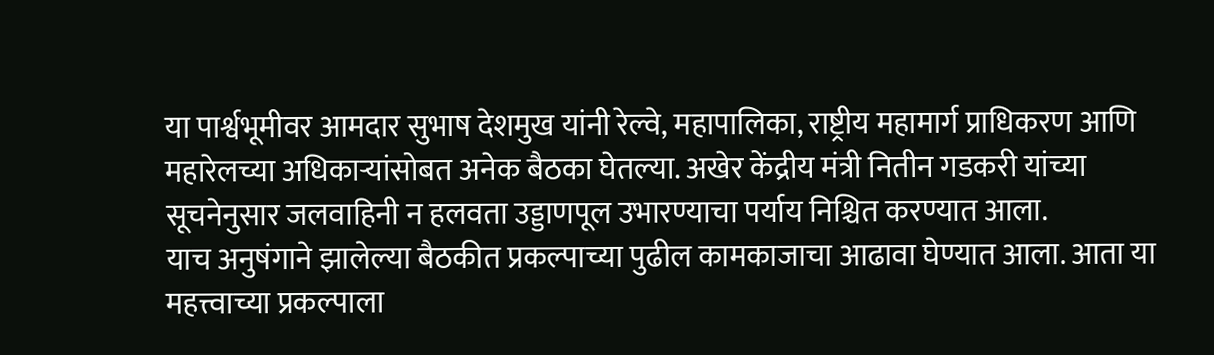या पार्श्वभूमीवर आमदार सुभाष देशमुख यांनी रेल्वे, महापालिका, राष्ट्रीय महामार्ग प्राधिकरण आणि महारेलच्या अधिकाऱ्यांसोबत अनेक बैठका घेतल्या. अखेर केंद्रीय मंत्री नितीन गडकरी यांच्या सूचनेनुसार जलवाहिनी न हलवता उड्डाणपूल उभारण्याचा पर्याय निश्चित करण्यात आला.
याच अनुषंगाने झालेल्या बैठकीत प्रकल्पाच्या पुढील कामकाजाचा आढावा घेण्यात आला. आता या महत्त्वाच्या प्रकल्पाला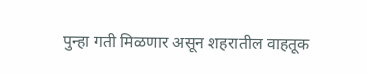पुन्हा गती मिळणार असून शहरातील वाहतूक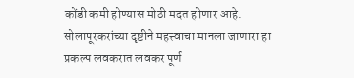कोंडी कमी होण्यास मोठी मदत होणार आहे. सोलापूरकरांच्या दृष्टीने महत्त्वाचा मानला जाणारा हा प्रकल्प लवकरात लवकर पूर्ण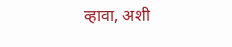व्हावा, अशी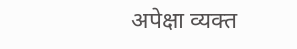अपेक्षा व्यक्त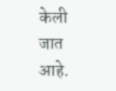केली जात आहे.